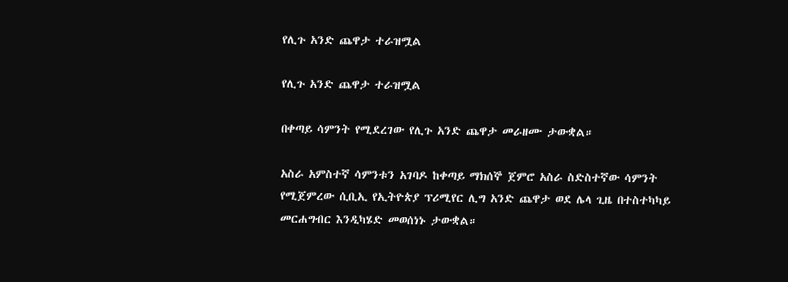የሊጉ አንድ ጨዋታ ተራዝሟል

የሊጉ አንድ ጨዋታ ተራዝሟል

በቀጣይ ሳምንት የሚደረገው የሊጉ አንድ ጨዋታ መራዘሙ ታውቋል።

አስራ አምስተኛ ሳምንቱን አገባዶ ከቀጣይ ማክሰኞ ጀምሮ አስራ ስድስተኛው ሳምንት የሚጀምረው ሲቢኢ የኢትዮጵያ ፕሪሚየር ሊግ አንድ ጨዋታ ወደ ሌላ ጊዜ በተስተካካይ መርሐግብር እንዲካሄድ መወሰነኑ ታውቋል።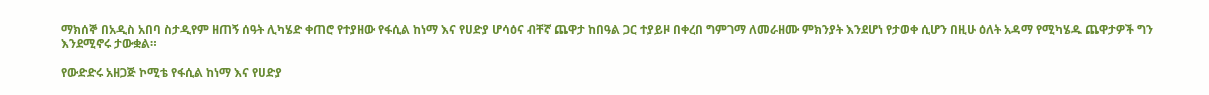ማክሰኞ በአዲስ አበባ ስታዲየም ዘጠኝ ሰዓት ሊካሄድ ቀጠሮ የተያዘው የፋሲል ከነማ እና የሀድያ ሆሳዕና ብቸኛ ጨዋታ ከበዓል ጋር ተያይዞ በቀረበ ግምገማ ለመራዘሙ ምክንያት እንደሆነ የታወቀ ሲሆን በዚሁ ዕለት አዳማ የሚካሄዱ ጨዋታዎች ግን እንደሚኖሩ ታውቋል።

የውድድሩ አዘጋጅ ኮሚቴ የፋሲል ከነማ እና የሀድያ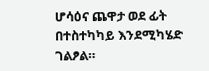ሆሳዕና ጨዋታ ወደ ፊት በተስተካካይ እንደሚካሄድ ገልፆል።